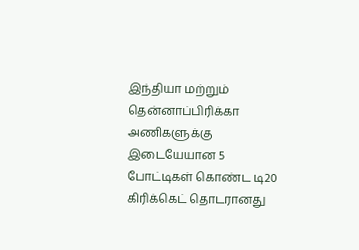இந்தியா மற்றும் தென்னாப்பிரிக்கா அணிகளுக்கு இடையேயான 5 போட்டிகள் கொண்ட டி20 கிரிக்கெட் தொடரானது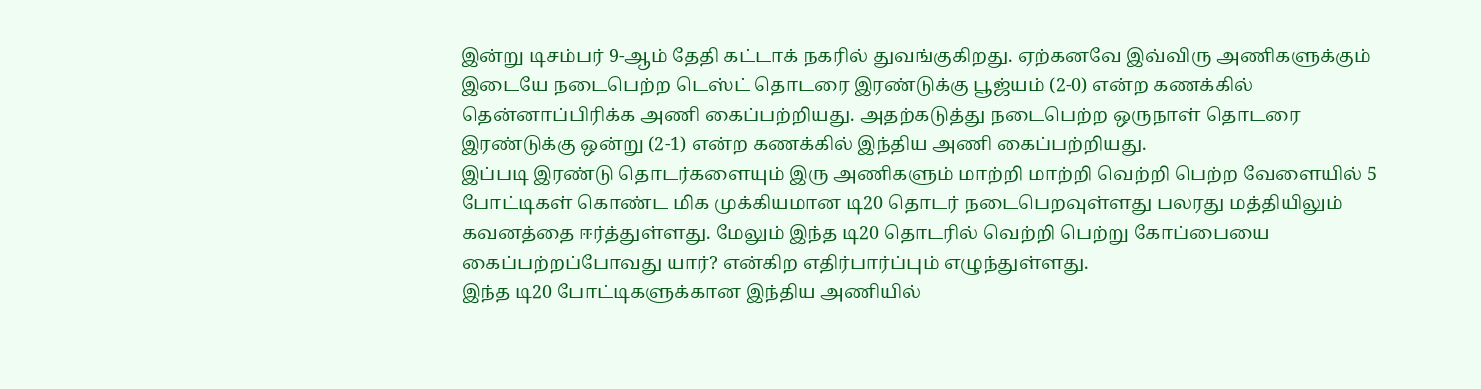இன்று டிசம்பர் 9-ஆம் தேதி கட்டாக் நகரில் துவங்குகிறது. ஏற்கனவே இவ்விரு அணிகளுக்கும் இடையே நடைபெற்ற டெஸ்ட் தொடரை இரண்டுக்கு பூஜ்யம் (2-0) என்ற கணக்கில் தென்னாப்பிரிக்க அணி கைப்பற்றியது. அதற்கடுத்து நடைபெற்ற ஒருநாள் தொடரை இரண்டுக்கு ஒன்று (2-1) என்ற கணக்கில் இந்திய அணி கைப்பற்றியது.
இப்படி இரண்டு தொடர்களையும் இரு அணிகளும் மாற்றி மாற்றி வெற்றி பெற்ற வேளையில் 5 போட்டிகள் கொண்ட மிக முக்கியமான டி20 தொடர் நடைபெறவுள்ளது பலரது மத்தியிலும் கவனத்தை ஈர்த்துள்ளது. மேலும் இந்த டி20 தொடரில் வெற்றி பெற்று கோப்பையை கைப்பற்றப்போவது யார்? என்கிற எதிர்பார்ப்பும் எழுந்துள்ளது.
இந்த டி20 போட்டிகளுக்கான இந்திய அணியில்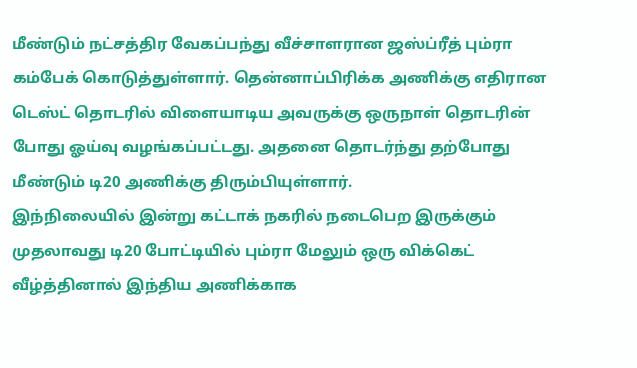மீண்டும் நட்சத்திர வேகப்பந்து வீச்சாளரான ஜஸ்ப்ரீத் பும்ரா கம்பேக் கொடுத்துள்ளார். தென்னாப்பிரிக்க அணிக்கு எதிரான டெஸ்ட் தொடரில் விளையாடிய அவருக்கு ஒருநாள் தொடரின் போது ஓய்வு வழங்கப்பட்டது. அதனை தொடர்ந்து தற்போது மீண்டும் டி20 அணிக்கு திரும்பியுள்ளார்.
இந்நிலையில் இன்று கட்டாக் நகரில் நடைபெற இருக்கும் முதலாவது டி20 போட்டியில் பும்ரா மேலும் ஒரு விக்கெட் வீழ்த்தினால் இந்திய அணிக்காக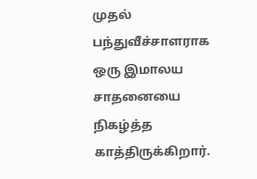முதல் பந்துவீச்சாளராக ஒரு இமாலய சாதனையை நிகழ்த்த காத்திருக்கிறார்.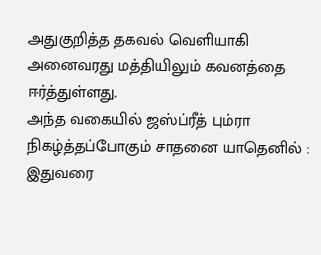அதுகுறித்த தகவல் வெளியாகி அனைவரது மத்தியிலும் கவனத்தை ஈர்த்துள்ளது.
அந்த வகையில் ஜஸ்ப்ரீத் பும்ரா நிகழ்த்தப்போகும் சாதனை யாதெனில் : இதுவரை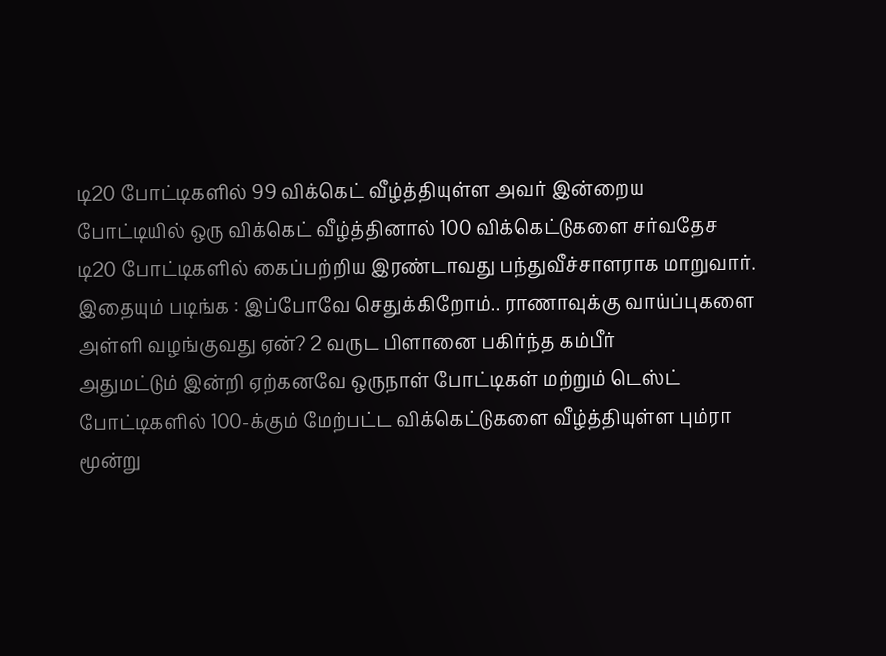டி20 போட்டிகளில் 99 விக்கெட் வீழ்த்தியுள்ள அவர் இன்றைய போட்டியில் ஒரு விக்கெட் வீழ்த்தினால் 100 விக்கெட்டுகளை சர்வதேச டி20 போட்டிகளில் கைப்பற்றிய இரண்டாவது பந்துவீச்சாளராக மாறுவார்.
இதையும் படிங்க : இப்போவே செதுக்கிறோம்.. ராணாவுக்கு வாய்ப்புகளை அள்ளி வழங்குவது ஏன்? 2 வருட பிளானை பகிர்ந்த கம்பீர்
அதுமட்டும் இன்றி ஏற்கனவே ஒருநாள் போட்டிகள் மற்றும் டெஸ்ட் போட்டிகளில் 100-க்கும் மேற்பட்ட விக்கெட்டுகளை வீழ்த்தியுள்ள பும்ரா மூன்று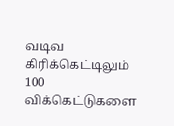வடிவ கிரிக்கெட்டிலும் 100 விக்கெட்டுகளை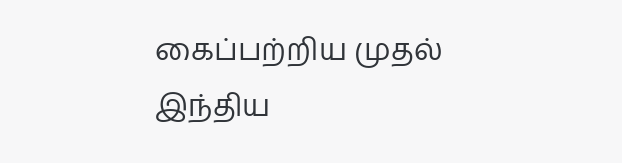கைப்பற்றிய முதல் இந்திய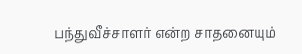பந்துவீச்சாளர் என்ற சாதனையும்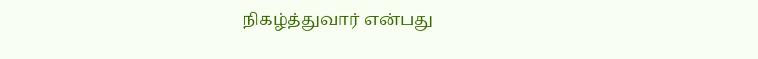நிகழ்த்துவார் என்பது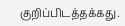குறிப்பிடத்தக்கது.